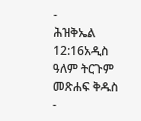-
ሕዝቅኤል 12:16አዲስ ዓለም ትርጉም መጽሐፍ ቅዱስ
-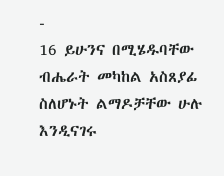-
16 ይሁንና በሚሄዱባቸው ብሔራት መካከል አስጸያፊ ስለሆኑት ልማዶቻቸው ሁሉ እንዲናገሩ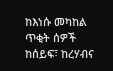ከእነሱ መካከል ጥቂት ሰዎች ከሰይፍ፣ ከረሃብና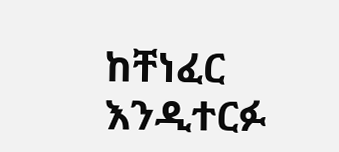ከቸነፈር እንዲተርፉ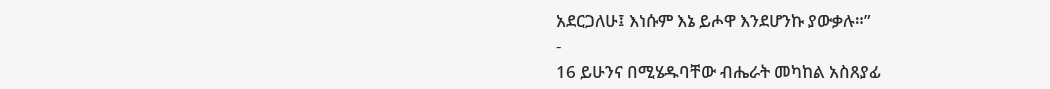አደርጋለሁ፤ እነሱም እኔ ይሖዋ እንደሆንኩ ያውቃሉ።”
-
16 ይሁንና በሚሄዱባቸው ብሔራት መካከል አስጸያፊ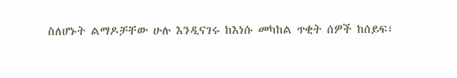ስለሆኑት ልማዶቻቸው ሁሉ እንዲናገሩ ከእነሱ መካከል ጥቂት ሰዎች ከሰይፍ፣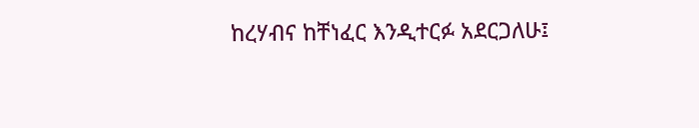ከረሃብና ከቸነፈር እንዲተርፉ አደርጋለሁ፤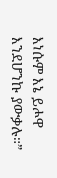እነሱም እኔ ይሖዋ እንደሆንኩ ያውቃሉ።”